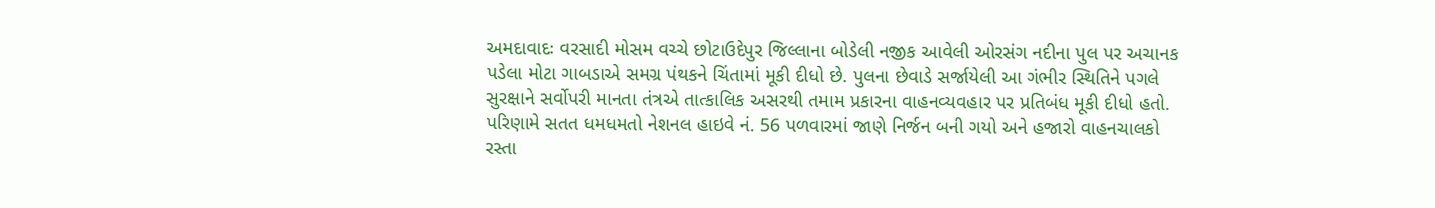અમદાવાદઃ વરસાદી મોસમ વચ્ચે છોટાઉદેપુર જિલ્લાના બોડેલી નજીક આવેલી ઓરસંગ નદીના પુલ પર અચાનક પડેલા મોટા ગાબડાએ સમગ્ર પંથકને ચિંતામાં મૂકી દીધો છે. પુલના છેવાડે સર્જાયેલી આ ગંભીર સ્થિતિને પગલે સુરક્ષાને સર્વોપરી માનતા તંત્રએ તાત્કાલિક અસરથી તમામ પ્રકારના વાહનવ્યવહાર પર પ્રતિબંધ મૂકી દીધો હતો. પરિણામે સતત ધમધમતો નેશનલ હાઇવે નં. 56 પળવારમાં જાણે નિર્જન બની ગયો અને હજારો વાહનચાલકો રસ્તા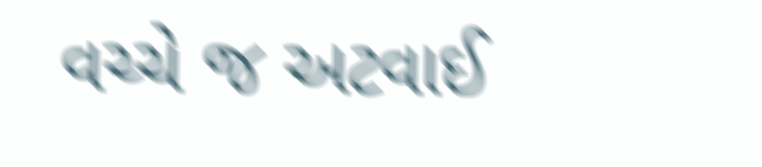વચ્ચે જ અટવાઈ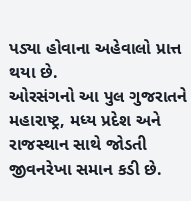પડ્યા હોવાના અહેવાલો પ્રાત્ત થયા છે.
ઓરસંગનો આ પુલ ગુજરાતને મહારાષ્ટ્ર, મધ્ય પ્રદેશ અને રાજસ્થાન સાથે જોડતી જીવનરેખા સમાન કડી છે.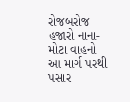રોજબરોજ હજારો નાના-મોટા વાહનો આ માર્ગ પરથી પસાર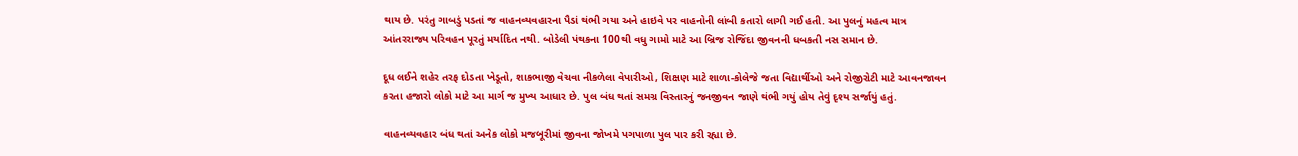થાય છે. પરંતુ ગાબડું પડતાં જ વાહનવ્યવહારના પૈડાં થંભી ગયા અને હાઇવે પર વાહનોની લાંબી કતારો લાગી ગઈ હતી. આ પુલનું મહત્વ માત્ર આંતરરાજ્ય પરિવહન પૂરતું મર્યાદિત નથી. બોડેલી પંથકના 100થી વધુ ગામો માટે આ બ્રિજ રોજિંદા જીવનની ધબકતી નસ સમાન છે.

દૂધ લઈને શહેર તરફ દોડતા ખેડૂતો, શાકભાજી વેચવા નીકળેલા વેપારીઓ, શિક્ષણ માટે શાળા-કોલેજે જતા વિદ્યાર્થીઓ અને રોજીરોટી માટે આવનજાવન કરતા હજારો લોકો માટે આ માર્ગ જ મુખ્ય આધાર છે. પુલ બંધ થતાં સમગ્ર વિસ્તારનું જનજીવન જાણે થંભી ગયું હોય તેવું દૃશ્ય સર્જાયું હતું.

વાહનવ્યવહાર બંધ થતાં અનેક લોકો મજબૂરીમાં જીવના જોખમે પગપાળા પુલ પાર કરી રહ્યા છે.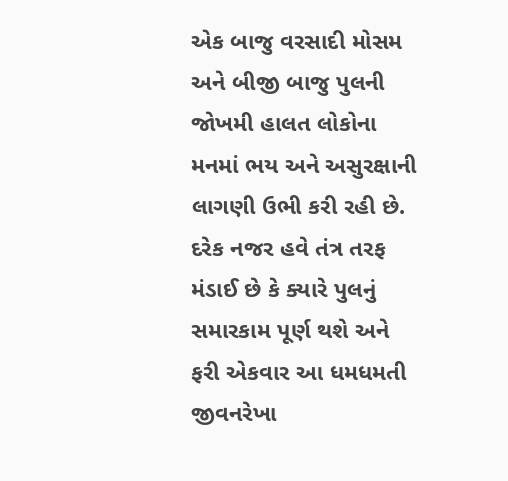એક બાજુ વરસાદી મોસમ અને બીજી બાજુ પુલની જોખમી હાલત લોકોના મનમાં ભય અને અસુરક્ષાની લાગણી ઉભી કરી રહી છે. દરેક નજર હવે તંત્ર તરફ મંડાઈ છે કે ક્યારે પુલનું સમારકામ પૂર્ણ થશે અને ફરી એકવાર આ ધમધમતી જીવનરેખા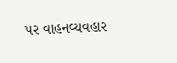પર વાહનવ્યવહાર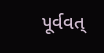પૂર્વવત્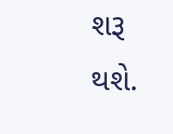શરૂ થશે.